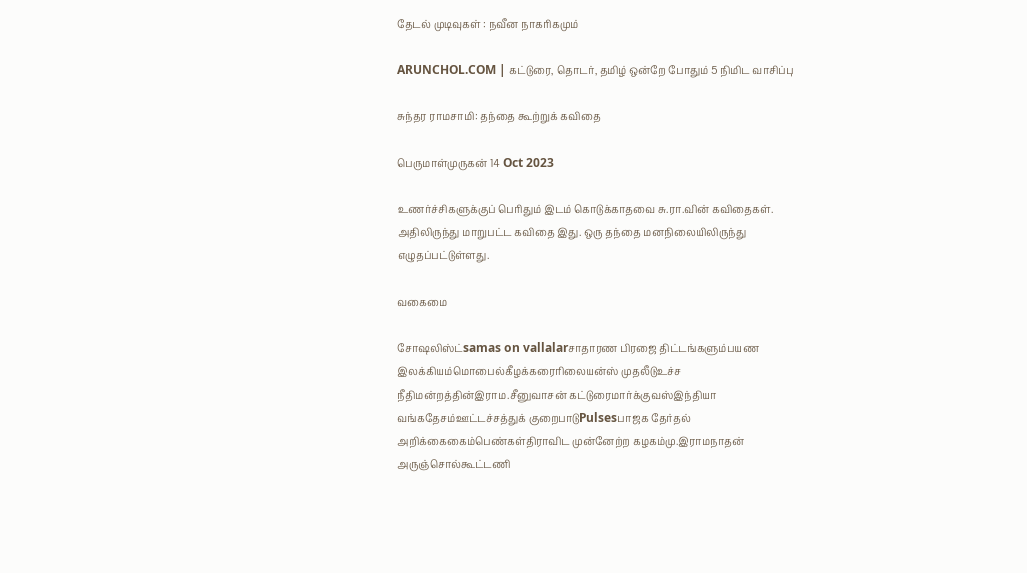தேடல் முடிவுகள் : நவீன நாகரிகமும்

ARUNCHOL.COM | கட்டுரை, தொடர், தமிழ் ஒன்றே போதும் 5 நிமிட வாசிப்பு

சுந்தர ராமசாமி: தந்தை கூற்றுக் கவிதை

பெருமாள்முருகன் 14 Oct 2023

உணர்ச்சிகளுக்குப் பெரிதும் இடம் கொடுக்காதவை சு.ரா.வின் கவிதைகள். அதிலிருந்து மாறுபட்ட கவிதை இது. ஒரு தந்தை மனநிலையிலிருந்து எழுதப்பட்டுள்ளது.

வகைமை

சோஷலிஸ்ட்samas on vallalarசாதாரண பிரஜை திட்டங்களும்பயண இலக்கியம்மொபைல்கீழக்கரைரிலையன்ஸ் முதலீடுஉச்ச நீதிமன்றத்தின்இராம.சீனுவாசன் கட்டுரைமார்க்குவஸ்இந்தியா வங்கதேசம்ஊட்டச்சத்துக் குறைபாடுPulsesபாஜக தேர்தல் அறிக்கைகைம்பெண்கள்திராவிட முன்னேற்ற கழகம்மு.இராமநாதன் அருஞ்சொல்கூட்டணி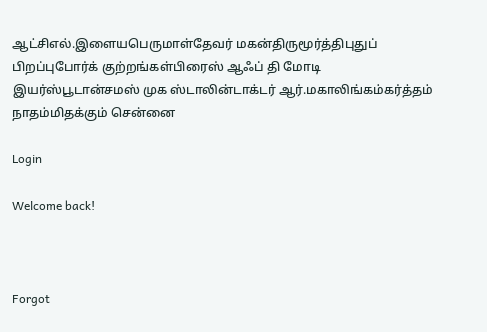ஆட்சிஎல்.இளையபெருமாள்தேவர் மகன்திருமூர்த்திபுதுப் பிறப்புபோர்க் குற்றங்கள்பிரைஸ் ஆஃப் தி மோடி இயர்ஸ்பூடான்சமஸ் முக ஸ்டாலின்டாக்டர் ஆர்.மகாலிங்கம்கர்த்தம் நாதம்மிதக்கும் சென்னை

Login

Welcome back!



Forgot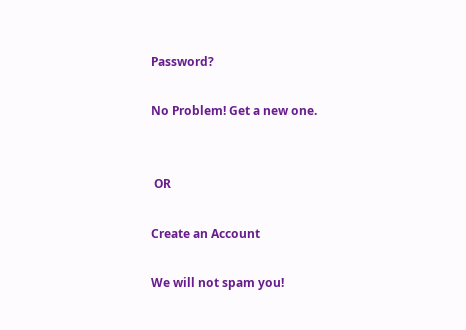Password?

No Problem! Get a new one.


 OR

Create an Account

We will not spam you!